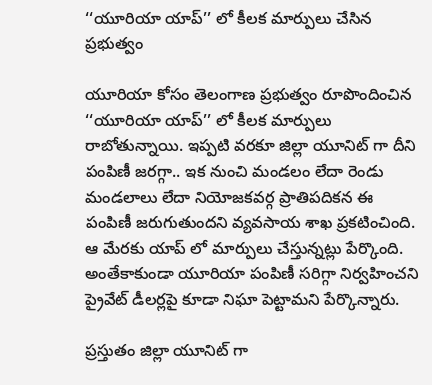‘‘యూరియా యాప్’’ లో కీలక మార్పులు చేసిన ప్రభుత్వం

యూరియా కోసం తెలంగాణ ప్రభుత్వం రూపొందించిన ‘‘యూరియా యాప్’’ లో కీలక మార్పులు రాబోతున్నాయి. ఇప్పటి వరకూ జిల్లా యూనిట్ గా దీని పంపిణీ జరగ్గా.. ఇక నుంచి మండలం లేదా రెండు మండలాలు లేదా నియోజకవర్గ ప్రాతిపదికన ఈ పంపిణీ జరుగుతుందని వ్యవసాయ శాఖ ప్రకటించింది. ఆ మేరకు యాప్ లో మార్పులు చేస్తున్నట్లు పేర్కొంది. అంతేకాకుండా యూరియా పంపిణీ సరిగ్గా నిర్వహించని ప్రైవేట్ డీలర్లపై కూడా నిఘా పెట్టామని పేర్కొన్నారు.

ప్రస్తుతం జిల్లా యూనిట్ గా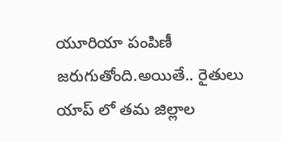యూరియా పంపిణీ జరుగుతోంది.అయితే.. రైతులు యాప్ లో తమ జిల్లాల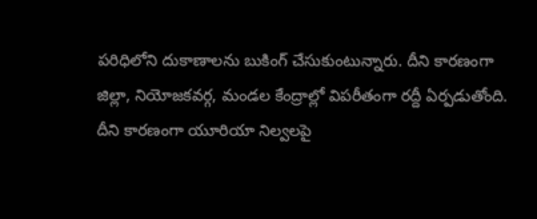పరిధిలోని దుకాణాలను బుకింగ్ చేసుకుంటున్నారు. దీని కారణంగా జిల్లా, నియోజకవర్గ, మండల కేంద్రాల్లో విపరీతంగా రద్దీ ఏర్పడుతోంది. దీని కారణంగా యూరియా నిల్వలపై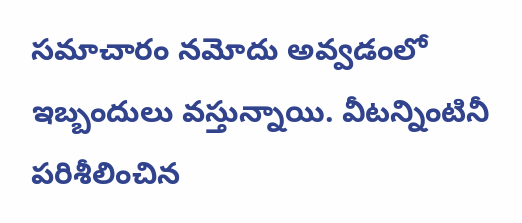సమాచారం నమోదు అవ్వడంలో ఇబ్బందులు వస్తున్నాయి. వీటన్నింటినీ పరిశీలించిన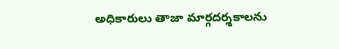అధికారులు తాజా మార్గదర్శకాలను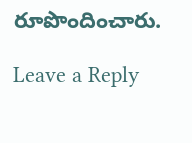రూపొందించారు.

Leave a Reply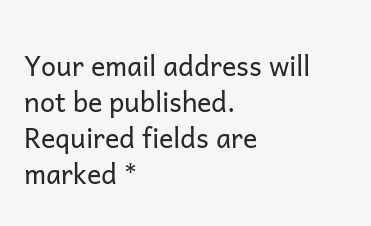Your email address will not be published. Required fields are marked *